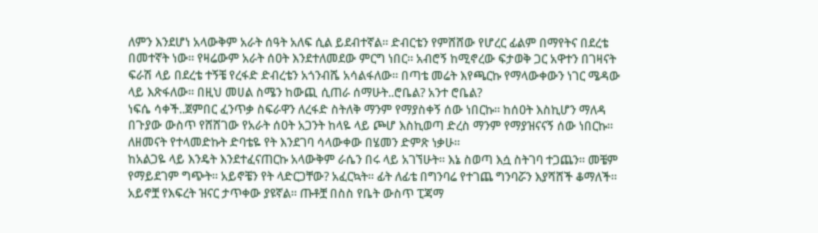ለምን እንደሆነ አላውቅም አራት ሰዓት አለፍ ሲል ይደብተኛል። ድብርቴን የምሸሸው የሆረር ፊልም በማየትና በደረቴ በመተኛት ነው። የዛሬውም አራት ሰዐት እንደተለመደው ምርግ ነበር። አብሮኝ ከሚኖረው ፍታወቅ ጋር አዋተን በገዛናት ፍራሽ ላይ በደረቴ ተኝቼ የረፋድ ድብረቴን አጎንብሼ አሳልፋለው። በጣቴ መሬት እየጫርኩ የማላውቀውን ነገር ሜዳው ላይ እጽፋለው። በዚህ መሀል ስሜን ከውጪ ሲጠራ ሰማሁት..ሮቤል? አንተ ሮቤል?
ነፍሴ ሳቀች..ጀምበር ፈንጥቃ ስፍራዋን ለረፋድ ስትለቅ ማንም የማያስቀኝ ሰው ነበርኩ። ከሰዐት እስኪሆን ማለዳ በጉያው ውስጥ የሸሸገው የአራት ሰዐት አጋንት ከላዬ ላይ ጮሆ እስኪወጣ ድረስ ማንም የማያዝናናኝ ሰው ነበርኩ። ለዘመናት የተላመድኩት ድባቴዬ የት እንደገባ ሳላውቀው በሄመን ድምጽ ነቃሁ።
ከአልጋዬ ላይ እንዴት እንደተፈናጠርኩ አላውቅም ራሴን በሩ ላይ አገኘሁት። እኔ ስወጣ እሷ ስትገባ ተጋጨን። መቼም የማይደገም ግጭት። አይኖቼን የት ላድርጋቸው? አፈርኳት። ፊት ለፊቴ በግንባሬ የተገጨ ግንባሯን እያሻሸች ቆማለች። አይኖቿ የእፍረት ዝናር ታጥቀው ያዩኛል። ጡቶቿ በስስ የቤት ውስጥ ፒጃማ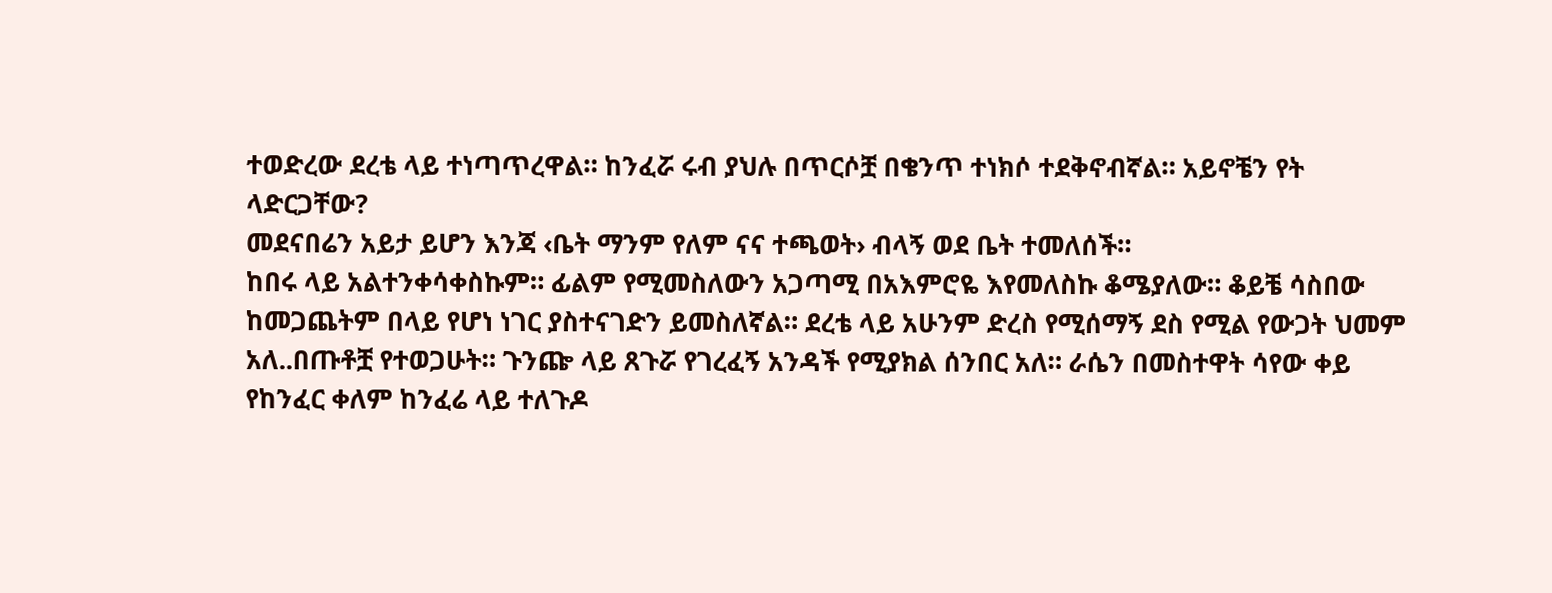ተወድረው ደረቴ ላይ ተነጣጥረዋል። ከንፈሯ ሩብ ያህሉ በጥርሶቿ በቄንጥ ተነክሶ ተደቅኖብኛል። አይኖቼን የት ላድርጋቸው?
መደናበሬን አይታ ይሆን እንጃ ‹ቤት ማንም የለም ናና ተጫወት› ብላኝ ወደ ቤት ተመለሰች።
ከበሩ ላይ አልተንቀሳቀስኩም። ፊልም የሚመስለውን አጋጣሚ በአእምሮዬ እየመለስኩ ቆሜያለው። ቆይቼ ሳስበው ከመጋጨትም በላይ የሆነ ነገር ያስተናገድን ይመስለኛል። ደረቴ ላይ አሁንም ድረስ የሚሰማኝ ደስ የሚል የውጋት ህመም አለ..በጡቶቿ የተወጋሁት። ጉንጬ ላይ ጸጉሯ የገረፈኝ አንዳች የሚያክል ሰንበር አለ። ራሴን በመስተዋት ሳየው ቀይ የከንፈር ቀለም ከንፈሬ ላይ ተለጉዶ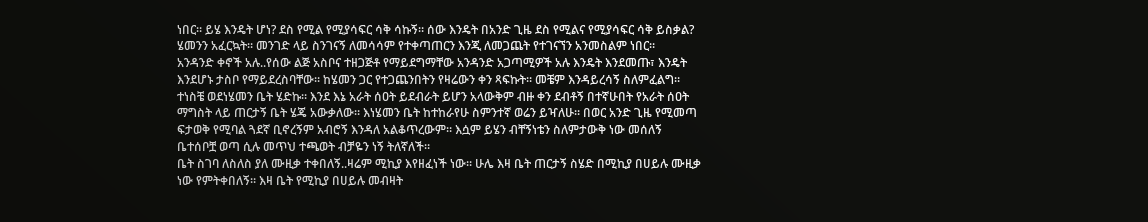ነበር። ይሄ እንዴት ሆነ? ደስ የሚል የሚያሳፍር ሳቅ ሳኩኝ። ሰው እንዴት በአንድ ጊዜ ደስ የሚልና የሚያሳፍር ሳቅ ይስቃል? ሄመንን አፈርኳት። መንገድ ላይ ስንገናኝ ለመሳሳም የተቀጣጠርን እንጂ ለመጋጨት የተገናኘን አንመስልም ነበር።
አንዳንድ ቀኖች አሉ..የሰው ልጅ አስቦና ተዘጋጅቶ የማይደግማቸው አንዳንድ አጋጣሚዎች አሉ እንዴት እንደመጡ፣ እንዴት እንደሆኑ ታስቦ የማይደረስባቸው። ከሄመን ጋር የተጋጨንበትን የዛሬውን ቀን ጻፍኩት። መቼም እንዳይረሳኝ ስለምፈልግ።
ተነስቼ ወደነሄመን ቤት ሄድኩ። እንደ እኔ አራት ሰዐት ይደብራት ይሆን አላውቅም ብዙ ቀን ደብቶኝ በተኛሁበት የአራት ሰዐት ማግስት ላይ ጠርታኝ ቤት ሄጄ አውቃለው። እነሄመን ቤት ከተከራየሁ ስምንተኛ ወሬን ይዣለሁ። በወር አንድ ጊዜ የሚመጣ ፍታወቅ የሚባል ጓደኛ ቢኖረኝም አብሮኝ እንዳለ አልቆጥረውም። እሷም ይሄን ብቸኝነቴን ስለምታውቅ ነው መሰለኝ ቤተሰቦቿ ወጣ ሲሉ መጥህ ተጫወት ብቻዬን ነኝ ትለኛለች።
ቤት ስገባ ለስለስ ያለ ሙዚቃ ተቀበለኝ..ዛሬም ሚኪያ እየዘፈነች ነው። ሁሌ እዛ ቤት ጠርታኝ ስሄድ በሚኪያ በሀይሉ ሙዚቃ ነው የምትቀበለኝ። እዛ ቤት የሚኪያ በሀይሉ መብዛት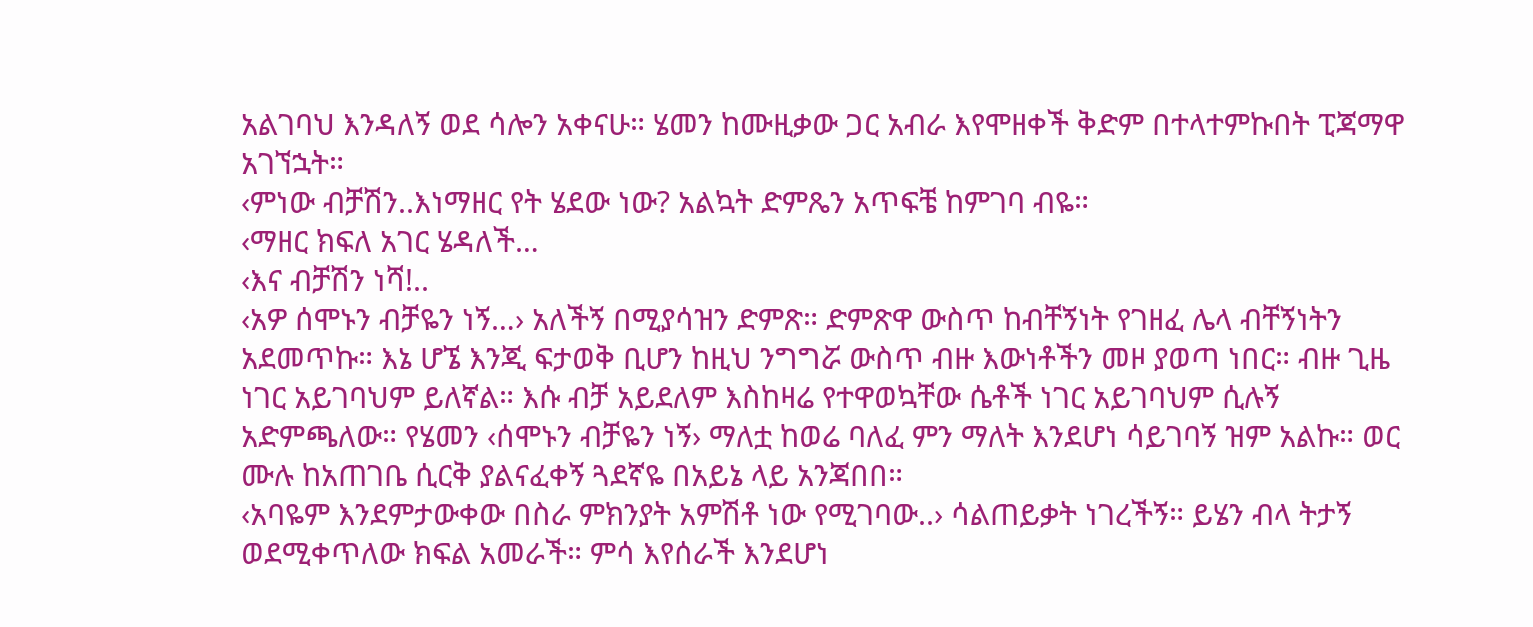አልገባህ እንዳለኝ ወደ ሳሎን አቀናሁ። ሄመን ከሙዚቃው ጋር አብራ እየሞዘቀች ቅድም በተላተምኩበት ፒጃማዋ አገኘኋት።
‹ምነው ብቻሽን..እነማዘር የት ሄደው ነው? አልኳት ድምጼን አጥፍቼ ከምገባ ብዬ።
‹ማዘር ክፍለ አገር ሄዳለች…
‹እና ብቻሽን ነሻ!..
‹አዎ ሰሞኑን ብቻዬን ነኝ…› አለችኝ በሚያሳዝን ድምጽ። ድምጽዋ ውስጥ ከብቸኝነት የገዘፈ ሌላ ብቸኝነትን አደመጥኩ። እኔ ሆኜ እንጂ ፍታወቅ ቢሆን ከዚህ ንግግሯ ውስጥ ብዙ እውነቶችን መዞ ያወጣ ነበር። ብዙ ጊዜ ነገር አይገባህም ይለኛል። እሱ ብቻ አይደለም እስከዛሬ የተዋወኳቸው ሴቶች ነገር አይገባህም ሲሉኝ አድምጫለው። የሄመን ‹ሰሞኑን ብቻዬን ነኝ› ማለቷ ከወሬ ባለፈ ምን ማለት እንደሆነ ሳይገባኝ ዝም አልኩ። ወር ሙሉ ከአጠገቤ ሲርቅ ያልናፈቀኝ ጓደኛዬ በአይኔ ላይ አንጃበበ።
‹አባዬም እንደምታውቀው በስራ ምክንያት አምሽቶ ነው የሚገባው..› ሳልጠይቃት ነገረችኝ። ይሄን ብላ ትታኝ ወደሚቀጥለው ክፍል አመራች። ምሳ እየሰራች እንደሆነ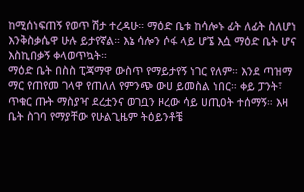ከሚሰነፍጠኝ የወጥ ሽታ ተረዳሁ። ማዕድ ቤቱ ከሳሎኑ ፊት ለፊት ስለሆነ እንቅስቃሴዋ ሁሉ ይታየኛል። እኔ ሳሎን ሶፋ ላይ ሆኜ እሷ ማዕድ ቤት ሆና እስኪበቃኝ ቀላወጥኳት።
ማዕድ ቤት በስስ ፒጃማዋ ውስጥ የማይታየኝ ነገር የለም። እንደ ጣዝማ ማር የጠየመ ገላዋ የጠለለ የምንጭ ውሀ ይመስል ነበር። ቀይ ፓንት፣ ጥቁር ጡት ማስያዣ ደረቷንና ወገቧን ዞረው ሳይ ሀጢዐት ተሰማኝ። እዛ ቤት ስገባ የማያቸው የሁልጊዜም ትዕይንቶቼ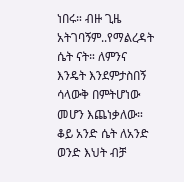ነበሩ። ብዙ ጊዜ አትገባኝም..የማልረዳት ሴት ናት። ለምንና እንዴት እንደምታስበኝ ሳላውቅ በምትሆነው መሆን እጨነቃለው። ቆይ አንድ ሴት ለአንድ ወንድ እህት ብቻ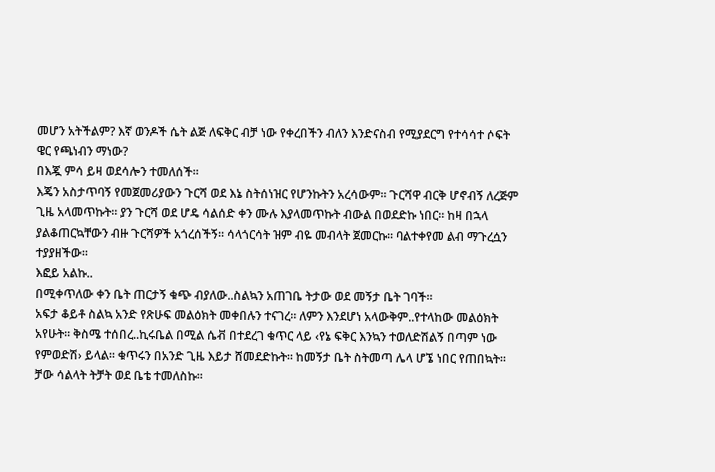መሆን አትችልም? እኛ ወንዶች ሴት ልጅ ለፍቅር ብቻ ነው የቀረበችን ብለን እንድናስብ የሚያደርግ የተሳሳተ ሶፍት ዌር የጫነብን ማነው?
በእጇ ምሳ ይዛ ወደሳሎን ተመለሰች።
እጄን አስታጥባኝ የመጀመሪያውን ጉርሻ ወደ እኔ ስትሰነዝር የሆንኩትን አረሳውም። ጉርሻዋ ብርቅ ሆኖብኝ ለረጅም ጊዜ አላመጥኩት። ያን ጉርሻ ወደ ሆዴ ሳልሰድ ቀን ሙሉ እያላመጥኩት ብውል በወደድኩ ነበር። ከዛ በኋላ ያልቆጠርኳቸውን ብዙ ጉርሻዎች አጎረሰችኝ። ሳላጎርሳት ዝም ብዬ መብላት ጀመርኩ። ባልተቀየመ ልብ ማጉረሷን ተያያዘችው።
እፎይ አልኩ..
በሚቀጥለው ቀን ቤት ጠርታኝ ቁጭ ብያለው..ስልኳን አጠገቤ ትታው ወደ መኝታ ቤት ገባች።
አፍታ ቆይቶ ስልኳ አንድ የጽሁፍ መልዕክት መቀበሉን ተናገረ። ለምን እንደሆነ አላውቅም..የተላከው መልዕክት አየሁት። ቅስሜ ተሰበረ..ኪሩቤል በሚል ሴቭ በተደረገ ቁጥር ላይ ‹የኔ ፍቅር እንኳን ተወለድሽልኝ በጣም ነው የምወድሽ› ይላል። ቁጥሩን በአንድ ጊዜ እይታ ሸመደድኩት። ከመኝታ ቤት ስትመጣ ሌላ ሆኜ ነበር የጠበኳት። ቻው ሳልላት ትቻት ወደ ቤቴ ተመለስኩ።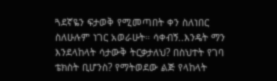ጓደኛዬን ፍታወቅ የሚመጣበት ቀን ስለነበር ስለሁሉም ነገር አወራሁት። ሳቀብኝ..እንዴት ማን እንደላከላት ሳታውቅ ትርቃታለህ? በስህተት የገባ ቴክስት ቢሆንስ? የማትወደው ልጅ የላከላት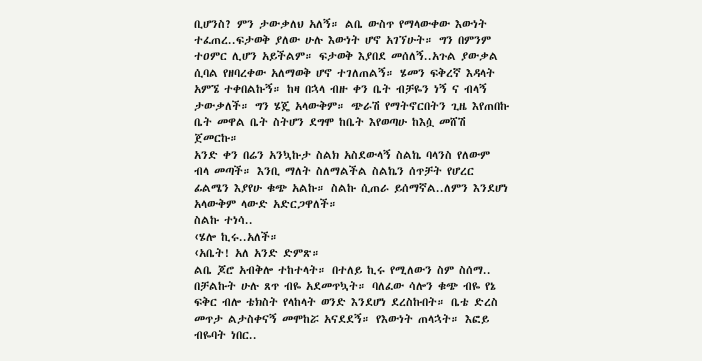ቢሆንስ? ምን ታውቃለህ አለኝ። ልቤ ውስጥ የማላውቀው እውነት ተፈጠረ..ፍታወቅ ያለው ሁሉ እውነት ሆኖ አገኘሁት። ግን በምንም ተዐምር ሊሆን አይችልም። ፍታወቅ እያበደ መሰለኝ..አጉል ያውቃል ሲባል የዘባረቀው አለማወቅ ሆኖ ተገለጠልኝ። ሄመን ፍቅረኛ እዳላት አምኜ ተቀበልኩኝ። ከዛ በኋላ ብዙ ቀን ቤት ብቻዬን ነኝ ና ብላኝ ታውቃለች። ግን ሄጄ አላውቅም። ጭራሽ የማትኖርበትን ጊዜ እየጠበኩ ቤት መዋል ቤት ስትሆን ደግሞ ከቤት እየወጣሁ ከእሷ መሸሽ ጀመርኩ።
አንድ ቀን በሬን አንኳኩታ ስልክ አስደውላኝ ስልኬ ባላንስ የለውም ብላ መጣች። እንቢ ማለት ስለማልችል ስልኬን ሰጥቻት የሆረር ፊልሜን እያየሁ ቁጭ አልኩ። ስልኩ ሲጠራ ይሰማኛል..ለምን እንደሆነ አላውቅም ላውድ አድርጋዋለች።
ስልኩ ተነሳ..
‹ሄሎ ኪሩ..አለች።
‹አቤት! አለ አንድ ድምጽ።
ልቤ ጆሮ አብቅሎ ተከተላት። በተለይ ኪሩ የሚለውን ስም ስሰማ..
በቻልኩት ሁሉ ጸጥ ብዬ አደመጥኳት። ባለፈው ሳሎን ቁጭ ብዬ የኔ ፍቅር ብሎ ቴክስት የላከላት ወንድ እንደሆነ ደረስኩበት። ቤቴ ድረስ መጥታ ልታስቀናኝ መሞከሯ አናደደኝ። የእውነት ጠላኋት። እፎይ ብዬባት ነበር..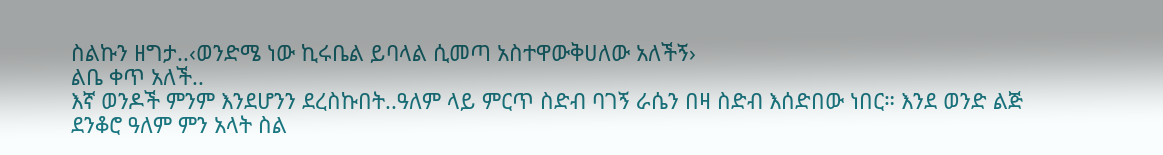ስልኩን ዘግታ..‹ወንድሜ ነው ኪሩቤል ይባላል ሲመጣ አስተዋውቅሀለው አለችኝ›
ልቤ ቀጥ አለች..
እኛ ወንዶች ምንም እንደሆንን ደረስኩበት..ዓለም ላይ ምርጥ ስድብ ባገኝ ራሴን በዛ ስድብ እሰድበው ነበር። እንደ ወንድ ልጅ ደንቆሮ ዓለም ምን አላት ስል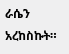ራሴን አረከስኩት።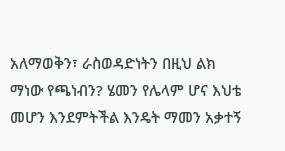አለማወቅን፣ ራስወዳድነትን በዚህ ልክ ማነው የጫነብን? ሄመን የሌላም ሆና እህቴ መሆን እንደምትችል እንዴት ማመን አቃተኝ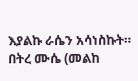እያልኩ ራሴን አሳነስኩት።
በትረ ሙሴ (መልከ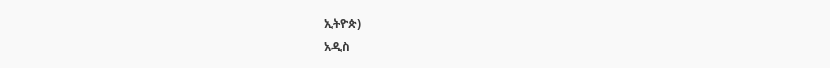ኢትዮጵ)
አዲስ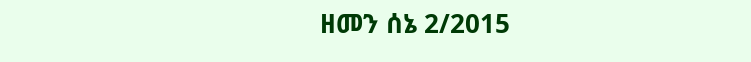ዘመን ሰኔ 2/2015